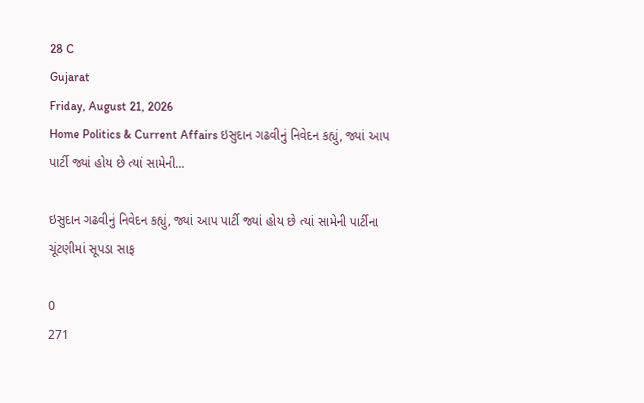28 C
Gujarat
Friday, August 21, 2026
Home Politics & Current Affairs ઇસુદાન ગઢવીનું નિવેદન કહ્યું, જ્યાં આપ પાર્ટી જ્યાં હોય છે ત્યાં સામેની...

ઇસુદાન ગઢવીનું નિવેદન કહ્યું, જ્યાં આપ પાર્ટી જ્યાં હોય છે ત્યાં સામેની પાર્ટીના ચૂંટણીમાં સૂપડા સાફ

0
271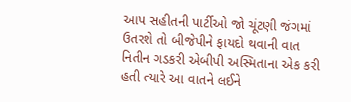આપ સહીતની પાર્ટીઓ જો ચૂંટણી જંગમાં ઉતરશે તો બીજેપીને ફાયદો થવાની વાત નિતીન ગડકરી એબીપી અસ્મિતાના એક કરી હતી ત્યારે આ વાતને લઈને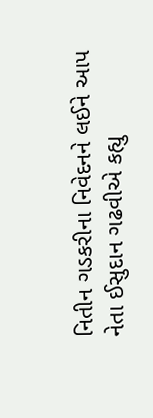નિતીન ગડકરીના નિવેદનને લઈને આપ નેતા ઈસુદાન ગઢવીએ કહ્યુ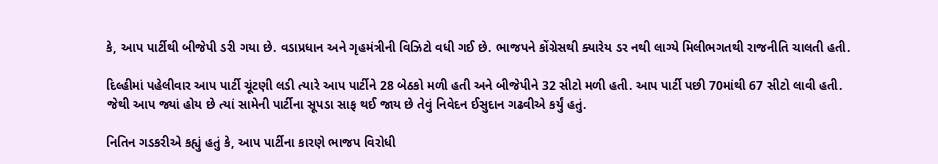કે, આપ પાર્ટીથી બીજેપી ડરી ગયા છે. વડાપ્રધાન અને ગૃહમંત્રીની વિઝિટો વધી ગઈ છે. ભાજપને કોંગ્રેસથી ક્યારેય ડર નથી લાગ્યે મિલીભગતથી રાજનીતિ ચાલતી હતી.

દિલ્હીમાં પહેલીવાર આપ પાર્ટી ચૂંટણી લડી ત્યારે આપ પાર્ટીને 28 બેઠકો મળી હતી અને બીજેપીને 32 સીટો મળી હતી. આપ પાર્ટી પછી 70માંથી 67 સીટો લાવી હતી. જેથી આપ જ્યાં હોય છે ત્યાં સામેની પાર્ટીના સૂપડા સાફ થઈ જાય છે તેવું નિવેદન ઈસુદાન ગઢવીએ કર્યું હતું.

નિતિન ગડકરીએ કહ્યું હતું કે, આપ પાર્ટીના કારણે ભાજપ વિરોધી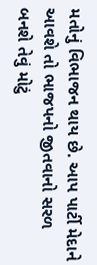મતોનું વિભાજન થાય છે. આપ પાર્ટી મેદાને આવશે તો ભાજપનો જીતવાનો સરળ બનશે તેવું મોટું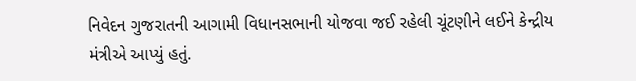નિવેદન ગુજરાતની આગામી વિધાનસભાની યોજવા જઈ રહેલી ચૂંટણીને લઈને કેન્દ્રીય મંત્રીએ આપ્યું હતું.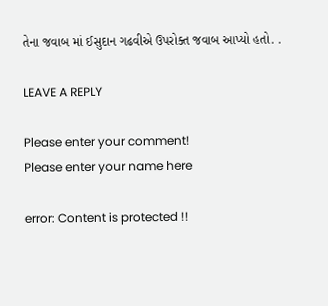તેના જવાબ માં ઈસુદાન ગઢવીએ ઉપરોક્ત જવાબ આપ્યો હતો. .

LEAVE A REPLY

Please enter your comment!
Please enter your name here

error: Content is protected !!